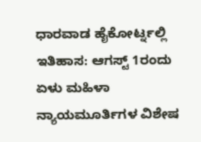ಧಾರವಾಡ ಹೈಕೋರ್ಟ್ನಲ್ಲಿ ಇತಿಹಾಸ: ಆಗಸ್ಟ್ 1ರಂದು ಏಳು ಮಹಿಳಾ ನ್ಯಾಯಮೂರ್ತಿಗಳ ವಿಶೇಷ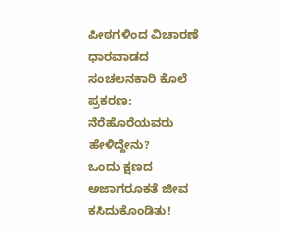ಪೀಠಗಳಿಂದ ವಿಚಾರಣೆ
ಧಾರವಾಡದ ಸಂಚಲನಕಾರಿ ಕೊಲೆ ಪ್ರಕರಣ: ನೆರೆಹೊರೆಯವರು ಹೇಳಿದ್ದೇನು?
ಒಂದು ಕ್ಷಣದ ಅಜಾಗರೂಕತೆ ಜೀವ ಕಸಿದುಕೊಂಡಿತು!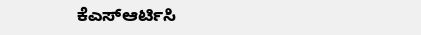ಕೆಎಸ್ಆರ್ಟಿಸಿ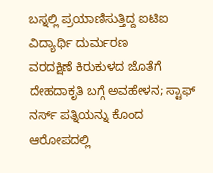ಬಸ್ನಲ್ಲಿ ಪ್ರಯಾಣಿಸುತ್ತಿದ್ದ ಐಟಿಐ ವಿದ್ಯಾರ್ಥಿ ದುರ್ಮರಣ
ವರದಕ್ಷಿಣೆ ಕಿರುಕುಳದ ಜೊತೆಗೆ ದೇಹದಾಕೃತಿ ಬಗ್ಗೆ ಅವಹೇಳನ; ಸ್ಟಾಫ್ ನರ್ಸ್ ಪತ್ನಿಯನ್ನು ಕೊಂದ ಆರೋಪದಲ್ಲಿ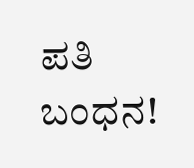ಪತಿ ಬಂಧನ!